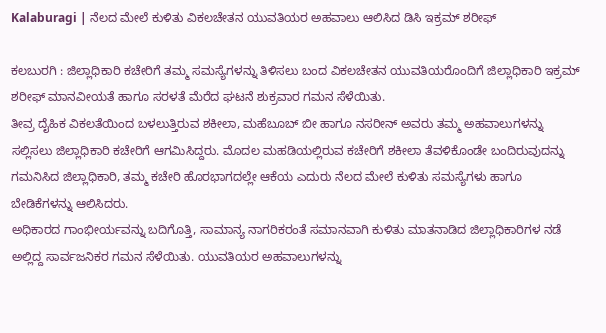Kalaburagi | ನೆಲದ ಮೇಲೆ ಕುಳಿತು ವಿಕಲಚೇತನ ಯುವತಿಯರ ಅಹವಾಲು ಆಲಿಸಿದ ಡಿಸಿ ಇಕ್ರಮ್ ಶರೀಫ್

ಕಲಬುರಗಿ : ಜಿಲ್ಲಾಧಿಕಾರಿ ಕಚೇರಿಗೆ ತಮ್ಮ ಸಮಸ್ಯೆಗಳನ್ನು ತಿಳಿಸಲು ಬಂದ ವಿಕಲಚೇತನ ಯುವತಿಯರೊಂದಿಗೆ ಜಿಲ್ಲಾಧಿಕಾರಿ ಇಕ್ರಮ್ ಶರೀಫ್ ಮಾನವೀಯತೆ ಹಾಗೂ ಸರಳತೆ ಮೆರೆದ ಘಟನೆ ಶುಕ್ರವಾರ ಗಮನ ಸೆಳೆಯಿತು.
ತೀವ್ರ ದೈಹಿಕ ವಿಕಲತೆಯಿಂದ ಬಳಲುತ್ತಿರುವ ಶಕೀಲಾ, ಮಹೆಬೂಬ್ ಬೀ ಹಾಗೂ ನಸರೀನ್ ಅವರು ತಮ್ಮ ಅಹವಾಲುಗಳನ್ನು ಸಲ್ಲಿಸಲು ಜಿಲ್ಲಾಧಿಕಾರಿ ಕಚೇರಿಗೆ ಆಗಮಿಸಿದ್ದರು. ಮೊದಲ ಮಹಡಿಯಲ್ಲಿರುವ ಕಚೇರಿಗೆ ಶಕೀಲಾ ತೆವಳಿಕೊಂಡೇ ಬಂದಿರುವುದನ್ನು ಗಮನಿಸಿದ ಜಿಲ್ಲಾಧಿಕಾರಿ, ತಮ್ಮ ಕಚೇರಿ ಹೊರಭಾಗದಲ್ಲೇ ಆಕೆಯ ಎದುರು ನೆಲದ ಮೇಲೆ ಕುಳಿತು ಸಮಸ್ಯೆಗಳು ಹಾಗೂ ಬೇಡಿಕೆಗಳನ್ನು ಆಲಿಸಿದರು.
ಅಧಿಕಾರದ ಗಾಂಭೀರ್ಯವನ್ನು ಬದಿಗೊತ್ತಿ, ಸಾಮಾನ್ಯ ನಾಗರಿಕರಂತೆ ಸಮಾನವಾಗಿ ಕುಳಿತು ಮಾತನಾಡಿದ ಜಿಲ್ಲಾಧಿಕಾರಿಗಳ ನಡೆ ಅಲ್ಲಿದ್ದ ಸಾರ್ವಜನಿಕರ ಗಮನ ಸೆಳೆಯಿತು. ಯುವತಿಯರ ಅಹವಾಲುಗಳನ್ನು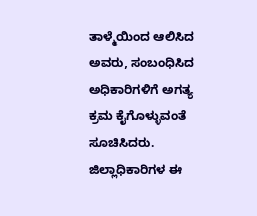ತಾಳ್ಮೆಯಿಂದ ಆಲಿಸಿದ ಅವರು, ಸಂಬಂಧಿಸಿದ ಅಧಿಕಾರಿಗಳಿಗೆ ಅಗತ್ಯ ಕ್ರಮ ಕೈಗೊಳ್ಳುವಂತೆ ಸೂಚಿಸಿದರು.
ಜಿಲ್ಲಾಧಿಕಾರಿಗಳ ಈ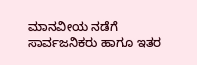ಮಾನವೀಯ ನಡೆಗೆ ಸಾರ್ವಜನಿಕರು ಹಾಗೂ ಇತರ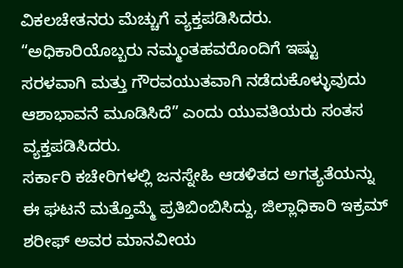ವಿಕಲಚೇತನರು ಮೆಚ್ಚುಗೆ ವ್ಯಕ್ತಪಡಿಸಿದರು. “ಅಧಿಕಾರಿಯೊಬ್ಬರು ನಮ್ಮಂತಹವರೊಂದಿಗೆ ಇಷ್ಟು ಸರಳವಾಗಿ ಮತ್ತು ಗೌರವಯುತವಾಗಿ ನಡೆದುಕೊಳ್ಳುವುದು ಆಶಾಭಾವನೆ ಮೂಡಿಸಿದೆ” ಎಂದು ಯುವತಿಯರು ಸಂತಸ ವ್ಯಕ್ತಪಡಿಸಿದರು.
ಸರ್ಕಾರಿ ಕಚೇರಿಗಳಲ್ಲಿ ಜನಸ್ನೇಹಿ ಆಡಳಿತದ ಅಗತ್ಯತೆಯನ್ನು ಈ ಘಟನೆ ಮತ್ತೊಮ್ಮೆ ಪ್ರತಿಬಿಂಬಿಸಿದ್ದು, ಜಿಲ್ಲಾಧಿಕಾರಿ ಇಕ್ರಮ್ ಶರೀಫ್ ಅವರ ಮಾನವೀಯ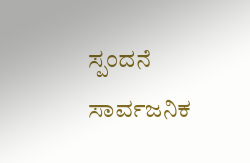ಸ್ಪಂದನೆ ಸಾರ್ವಜನಿಕ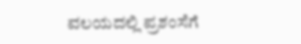ವಲಯದಲ್ಲಿ ಪ್ರಶಂಸೆಗೆ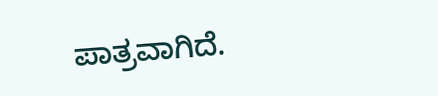ಪಾತ್ರವಾಗಿದೆ.